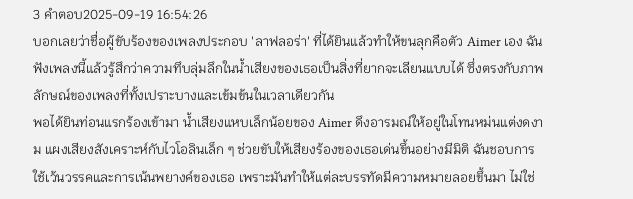3 คำตอบ2025-09-19 16:54:26
บอกเลยว่าชื่อผู้ขับร้องของเพลงประกอบ 'ลาฟลอร่า' ที่ได้ยินแล้วทำให้ขนลุกคือตัว Aimer เอง ฉันฟังเพลงนี้แล้วรู้สึกว่าความทึบลุ่มลึกในน้ำเสียงของเธอเป็นสิ่งที่ยากจะเลียนแบบได้ ซึ่งตรงกับภาพลักษณ์ของเพลงที่ทั้งเปราะบางและเข้มข้นในเวลาเดียวกัน
พอได้ยินท่อนแรกร้องเข้ามา น้ำเสียงแหบเล็กน้อยของ Aimer ดึงอารมณ์ให้อยู่ในโทนหม่นแต่งดงาม แผงเสียงสังเคราะห์กับไวโอลินเล็ก ๆ ช่วยขับให้เสียงร้องของเธอเด่นขึ้นอย่างมีมิติ ฉันชอบการใช้เว้นวรรคและการเน้นพยางค์ของเธอ เพราะมันทำให้แต่ละบรรทัดมีความหมายลอยขึ้นมา ไม่ใช่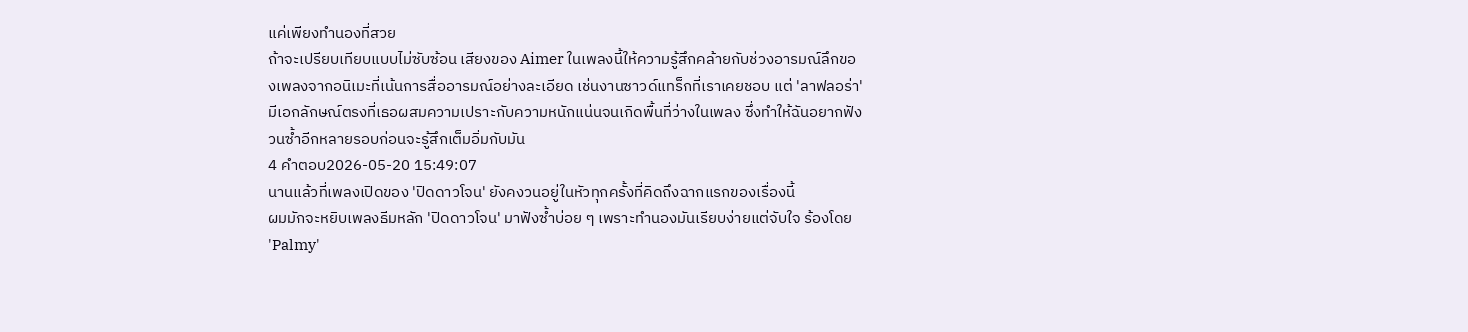แค่เพียงทำนองที่สวย
ถ้าจะเปรียบเทียบแบบไม่ซับซ้อน เสียงของ Aimer ในเพลงนี้ให้ความรู้สึกคล้ายกับช่วงอารมณ์ลึกของเพลงจากอนิเมะที่เน้นการสื่ออารมณ์อย่างละเอียด เช่นงานซาวด์แทร็กที่เราเคยชอบ แต่ 'ลาฟลอร่า' มีเอกลักษณ์ตรงที่เธอผสมความเปราะกับความหนักแน่นจนเกิดพื้นที่ว่างในเพลง ซึ่งทำให้ฉันอยากฟังวนซ้ำอีกหลายรอบก่อนจะรู้สึกเต็มอิ่มกับมัน
4 คำตอบ2026-05-20 15:49:07
นานแล้วที่เพลงเปิดของ 'ปิดดาวโจน' ยังคงวนอยู่ในหัวทุกครั้งที่คิดถึงฉากแรกของเรื่องนี้
ผมมักจะหยิบเพลงธีมหลัก 'ปิดดาวโจน' มาฟังซ้ำบ่อย ๆ เพราะทำนองมันเรียบง่ายแต่จับใจ ร้องโดย 'Palmy'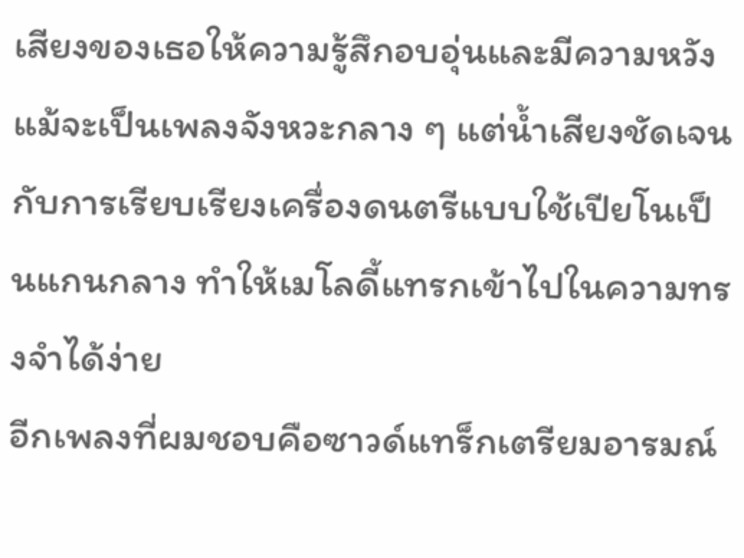เสียงของเธอให้ความรู้สึกอบอุ่นและมีความหวัง แม้จะเป็นเพลงจังหวะกลาง ๆ แต่น้ำเสียงชัดเจนกับการเรียบเรียงเครื่องดนตรีแบบใช้เปียโนเป็นแกนกลาง ทำให้เมโลดี้แทรกเข้าไปในความทรงจำได้ง่าย
อีกเพลงที่ผมชอบคือซาวด์แทร็กเตรียมอารมณ์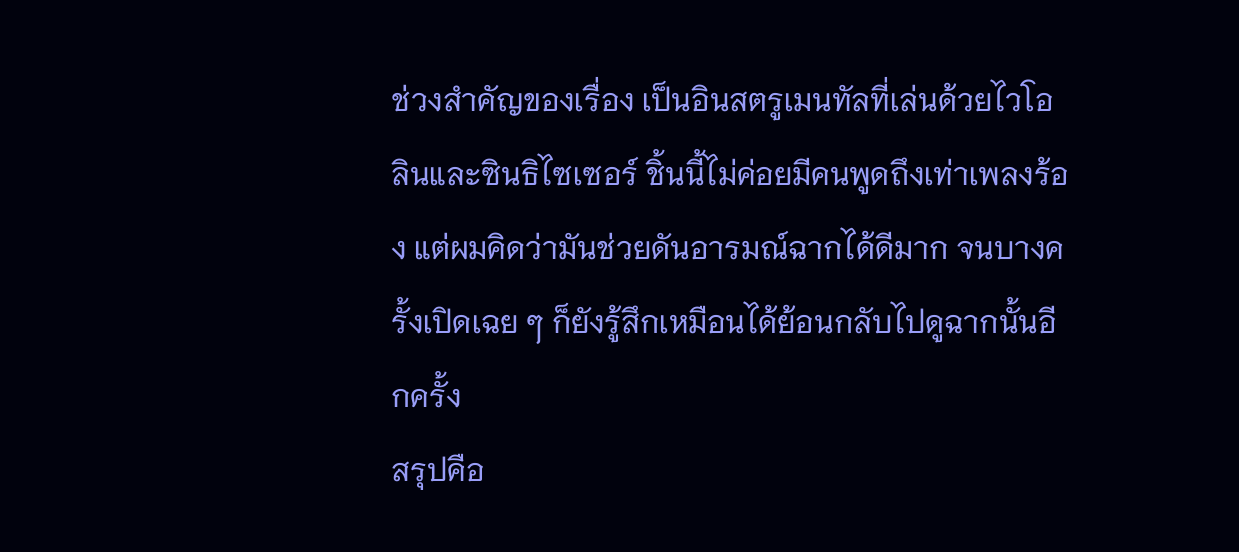ช่วงสำคัญของเรื่อง เป็นอินสตรูเมนทัลที่เล่นด้วยไวโอลินและซินธิไซเซอร์ ชิ้นนี้ไม่ค่อยมีคนพูดถึงเท่าเพลงร้อง แต่ผมคิดว่ามันช่วยดันอารมณ์ฉากได้ดีมาก จนบางครั้งเปิดเฉย ๆ ก็ยังรู้สึกเหมือนได้ย้อนกลับไปดูฉากนั้นอีกครั้ง
สรุปคือ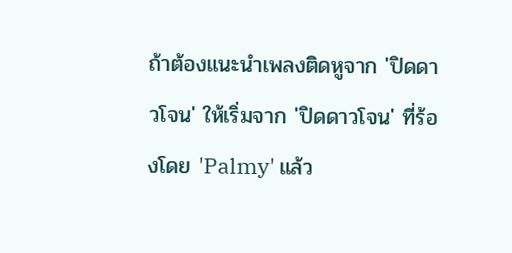ถ้าต้องแนะนำเพลงติดหูจาก 'ปิดดาวโจน' ให้เริ่มจาก 'ปิดดาวโจน' ที่ร้องโดย 'Palmy' แล้ว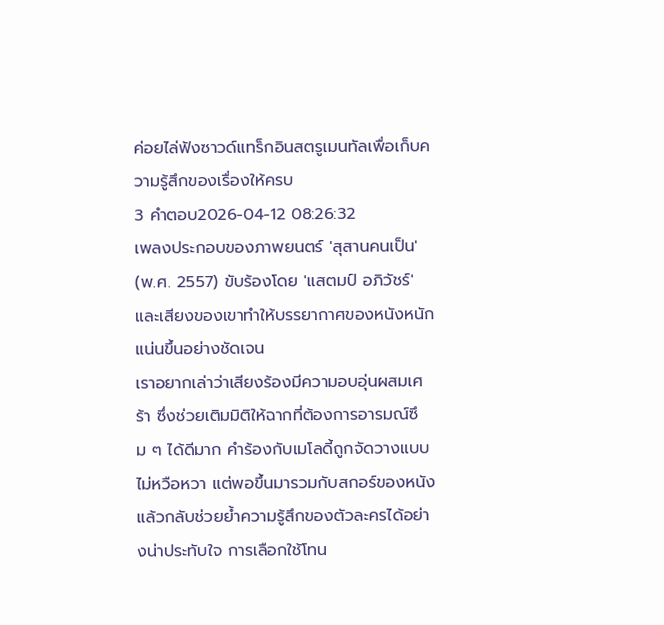ค่อยไล่ฟังซาวด์แทร็กอินสตรูเมนทัลเพื่อเก็บความรู้สึกของเรื่องให้ครบ
3 คำตอบ2026-04-12 08:26:32
เพลงประกอบของภาพยนตร์ 'สุสานคนเป็น' (พ.ศ. 2557) ขับร้องโดย 'แสตมป์ อภิวัชร์' และเสียงของเขาทำให้บรรยากาศของหนังหนักแน่นขึ้นอย่างชัดเจน
เราอยากเล่าว่าเสียงร้องมีความอบอุ่นผสมเศร้า ซึ่งช่วยเติมมิติให้ฉากที่ต้องการอารมณ์ซึม ๆ ได้ดีมาก คำร้องกับเมโลดี้ถูกจัดวางแบบไม่หวือหวา แต่พอขึ้นมารวมกับสกอร์ของหนังแล้วกลับช่วยย้ำความรู้สึกของตัวละครได้อย่างน่าประทับใจ การเลือกใช้โทน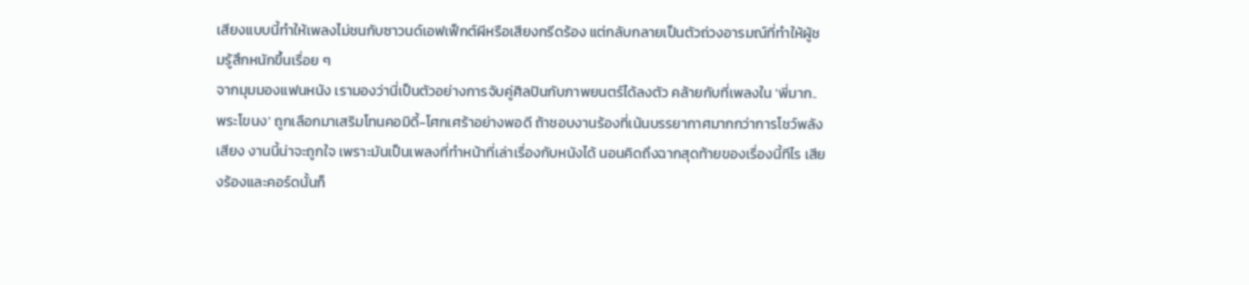เสียงแบบนี้ทำให้เพลงไม่ชนกับซาวนด์เอฟเฟ็กต์ผีหรือเสียงกรีดร้อง แต่กลับกลายเป็นตัวถ่วงอารมณ์ที่ทำให้ผู้ชมรู้สึกหนักขึ้นเรื่อย ๆ
จากมุมมองแฟนหนัง เรามองว่านี่เป็นตัวอย่างการจับคู่ศิลปินกับภาพยนตร์ได้ลงตัว คล้ายกับที่เพลงใน 'พี่มาก..พระโขนง' ถูกเลือกมาเสริมโทนคอมิดี้-โศกเศร้าอย่างพอดี ถ้าชอบงานร้องที่เน้นบรรยากาศมากกว่าการโชว์พลังเสียง งานนี้น่าจะถูกใจ เพราะมันเป็นเพลงที่ทำหน้าที่เล่าเรื่องกับหนังได้ นอนคิดถึงฉากสุดท้ายของเรื่องนี้ทีไร เสียงร้องและคอร์ดนั้นก็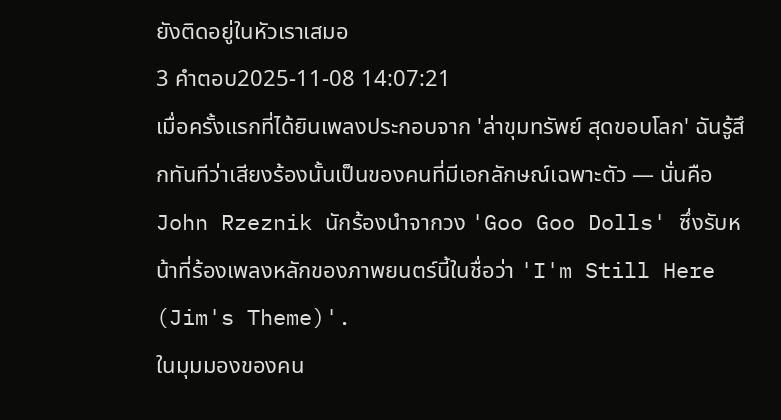ยังติดอยู่ในหัวเราเสมอ
3 คำตอบ2025-11-08 14:07:21
เมื่อครั้งแรกที่ได้ยินเพลงประกอบจาก 'ล่าขุมทรัพย์ สุดขอบโลก' ฉันรู้สึกทันทีว่าเสียงร้องนั้นเป็นของคนที่มีเอกลักษณ์เฉพาะตัว — นั่นคือ John Rzeznik นักร้องนำจากวง 'Goo Goo Dolls' ซึ่งรับหน้าที่ร้องเพลงหลักของภาพยนตร์นี้ในชื่อว่า 'I'm Still Here (Jim's Theme)'.
ในมุมมองของคน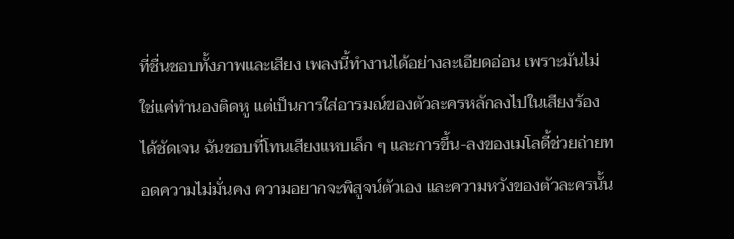ที่ชื่นชอบทั้งภาพและเสียง เพลงนี้ทำงานได้อย่างละเอียดอ่อน เพราะมันไม่ใช่แค่ทำนองติดหู แต่เป็นการใส่อารมณ์ของตัวละครหลักลงไปในเสียงร้องได้ชัดเจน ฉันชอบที่โทนเสียงแหบเล็ก ๆ และการขึ้น-ลงของเมโลดี้ช่วยถ่ายทอดความไม่มั่นคง ความอยากจะพิสูจน์ตัวเอง และความหวังของตัวละครนั้น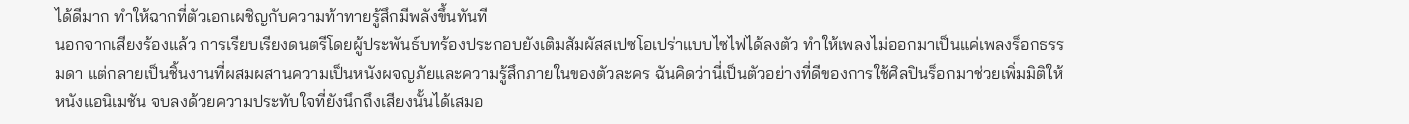ได้ดีมาก ทำให้ฉากที่ตัวเอกเผชิญกับความท้าทายรู้สึกมีพลังขึ้นทันที
นอกจากเสียงร้องแล้ว การเรียบเรียงดนตรีโดยผู้ประพันธ์บทร้องประกอบยังเติมสัมผัสสเปซโอเปร่าแบบไซไฟได้ลงตัว ทำให้เพลงไม่ออกมาเป็นแค่เพลงร็อกธรรมดา แต่กลายเป็นชิ้นงานที่ผสมผสานความเป็นหนังผจญภัยและความรู้สึกภายในของตัวละคร ฉันคิดว่านี่เป็นตัวอย่างที่ดีของการใช้ศิลปินร็อกมาช่วยเพิ่มมิติให้หนังแอนิเมชัน จบลงด้วยความประทับใจที่ยังนึกถึงเสียงนั้นได้เสมอ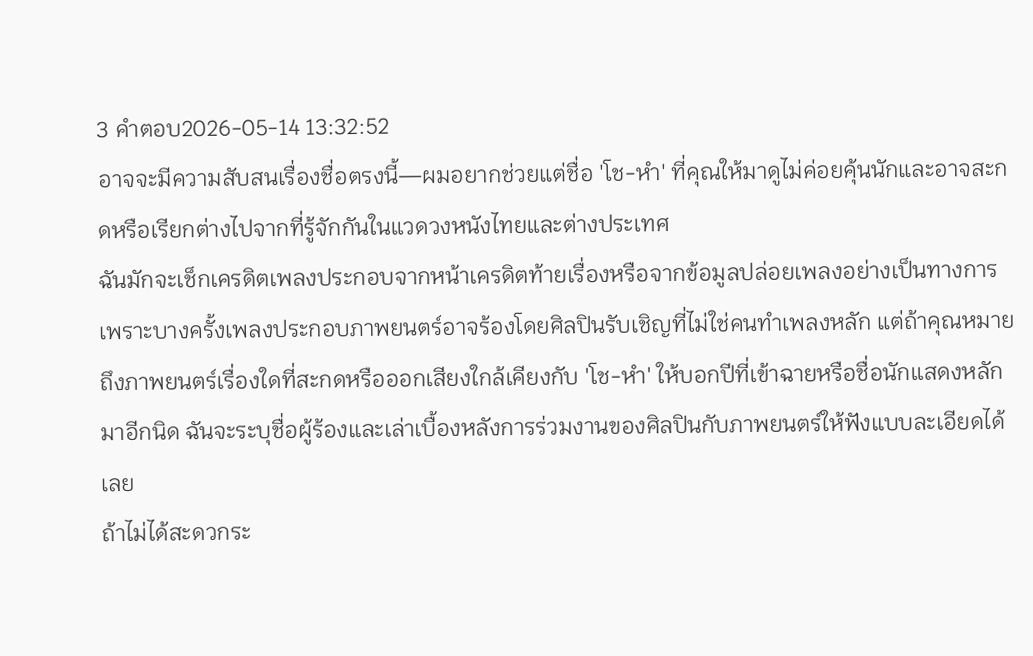3 คำตอบ2026-05-14 13:32:52
อาจจะมีความสับสนเรื่องชื่อตรงนี้—ผมอยากช่วยแต่ชื่อ 'โช-หำ' ที่คุณให้มาดูไม่ค่อยคุ้นนักและอาจสะกดหรือเรียกต่างไปจากที่รู้จักกันในแวดวงหนังไทยและต่างประเทศ
ฉันมักจะเช็กเครดิตเพลงประกอบจากหน้าเครดิตท้ายเรื่องหรือจากข้อมูลปล่อยเพลงอย่างเป็นทางการ เพราะบางครั้งเพลงประกอบภาพยนตร์อาจร้องโดยศิลปินรับเชิญที่ไม่ใช่คนทำเพลงหลัก แต่ถ้าคุณหมายถึงภาพยนตร์เรื่องใดที่สะกดหรือออกเสียงใกล้เคียงกับ 'โช-หำ' ให้บอกปีที่เข้าฉายหรือชื่อนักแสดงหลักมาอีกนิด ฉันจะระบุชื่อผู้ร้องและเล่าเบื้องหลังการร่วมงานของศิลปินกับภาพยนตร์ให้ฟังแบบละเอียดได้เลย
ถ้าไม่ได้สะดวกระ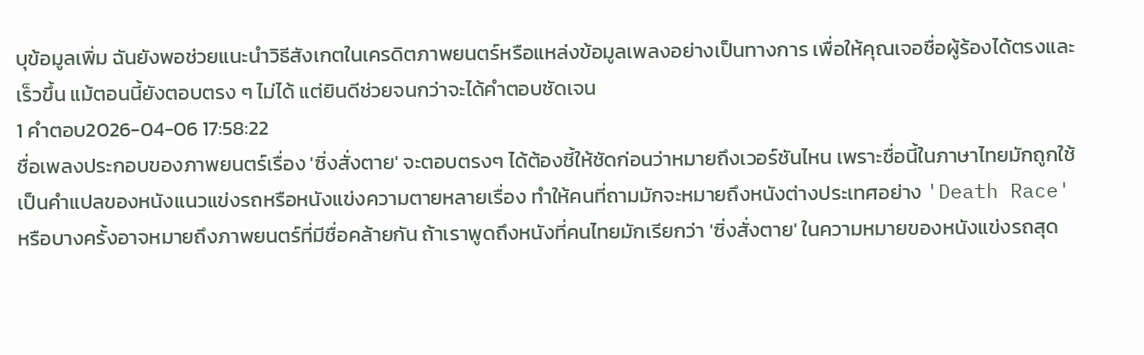บุข้อมูลเพิ่ม ฉันยังพอช่วยแนะนำวิธีสังเกตในเครดิตภาพยนตร์หรือแหล่งข้อมูลเพลงอย่างเป็นทางการ เพื่อให้คุณเจอชื่อผู้ร้องได้ตรงและเร็วขึ้น แม้ตอนนี้ยังตอบตรง ๆ ไม่ได้ แต่ยินดีช่วยจนกว่าจะได้คำตอบชัดเจน
1 คำตอบ2026-04-06 17:58:22
ชื่อเพลงประกอบของภาพยนตร์เรื่อง 'ซิ่งสั่งตาย' จะตอบตรงๆ ได้ต้องชี้ให้ชัดก่อนว่าหมายถึงเวอร์ชันไหน เพราะชื่อนี้ในภาษาไทยมักถูกใช้เป็นคำแปลของหนังแนวแข่งรถหรือหนังแข่งความตายหลายเรื่อง ทำให้คนที่ถามมักจะหมายถึงหนังต่างประเทศอย่าง 'Death Race' หรือบางครั้งอาจหมายถึงภาพยนตร์ที่มีชื่อคล้ายกัน ถ้าเราพูดถึงหนังที่คนไทยมักเรียกว่า 'ซิ่งสั่งตาย' ในความหมายของหนังแข่งรถสุด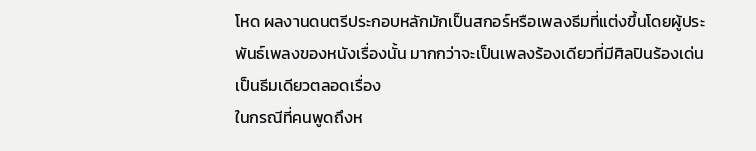โหด ผลงานดนตรีประกอบหลักมักเป็นสกอร์หรือเพลงธีมที่แต่งขึ้นโดยผู้ประพันธ์เพลงของหนังเรื่องนั้น มากกว่าจะเป็นเพลงร้องเดียวที่มีศิลปินร้องเด่นเป็นธีมเดียวตลอดเรื่อง
ในกรณีที่คนพูดถึงห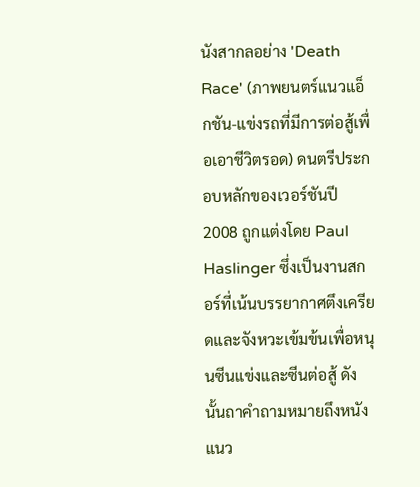นังสากลอย่าง 'Death Race' (ภาพยนตร์แนวแอ็กชัน-แข่งรถที่มีการต่อสู้เพื่อเอาชีวิตรอด) ดนตรีประกอบหลักของเวอร์ชันปี 2008 ถูกแต่งโดย Paul Haslinger ซึ่งเป็นงานสกอร์ที่เน้นบรรยากาศตึงเครียดและจังหวะเข้มข้นเพื่อหนุนซีนแข่งและซีนต่อสู้ ดังนั้นถาคำถามหมายถึงหนังแนว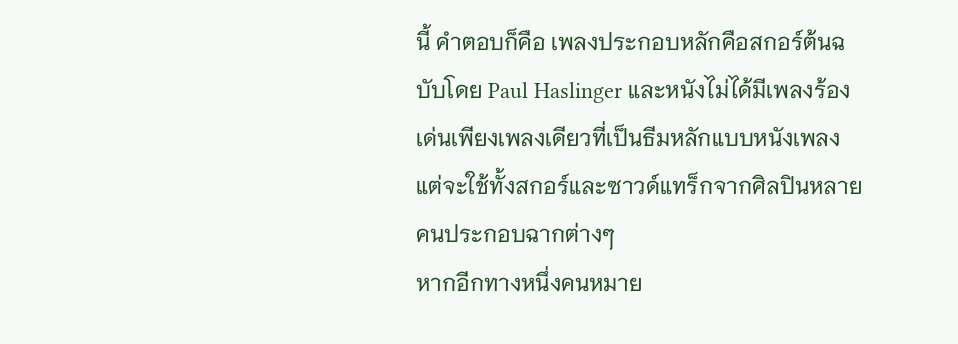นี้ คำตอบก็คือ เพลงประกอบหลักคือสกอร์ต้นฉบับโดย Paul Haslinger และหนังไม่ได้มีเพลงร้องเด่นเพียงเพลงเดียวที่เป็นธีมหลักแบบหนังเพลง แต่จะใช้ทั้งสกอร์และซาวด์แทร็กจากศิลปินหลายคนประกอบฉากต่างๆ
หากอีกทางหนึ่งคนหมาย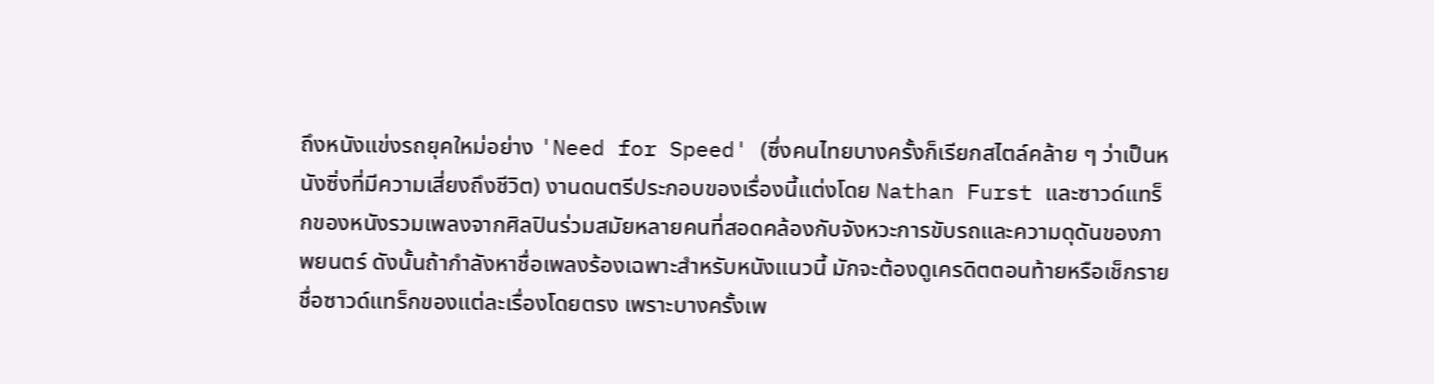ถึงหนังแข่งรถยุคใหม่อย่าง 'Need for Speed' (ซึ่งคนไทยบางครั้งก็เรียกสไตล์คล้าย ๆ ว่าเป็นหนังซิ่งที่มีความเสี่ยงถึงชีวิต) งานดนตรีประกอบของเรื่องนี้แต่งโดย Nathan Furst และซาวด์แทร็กของหนังรวมเพลงจากศิลปินร่วมสมัยหลายคนที่สอดคล้องกับจังหวะการขับรถและความดุดันของภาพยนตร์ ดังนั้นถ้ากำลังหาชื่อเพลงร้องเฉพาะสำหรับหนังแนวนี้ มักจะต้องดูเครดิตตอนท้ายหรือเช็กรายชื่อซาวด์แทร็กของแต่ละเรื่องโดยตรง เพราะบางครั้งเพ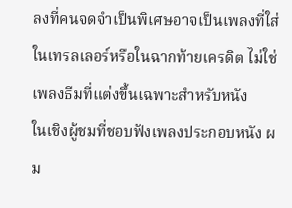ลงที่คนจดจำเป็นพิเศษอาจเป็นเพลงที่ใส่ในเทรลเลอร์หรือในฉากท้ายเครดิต ไม่ใช่เพลงธีมที่แต่งขึ้นเฉพาะสำหรับหนัง
ในเชิงผู้ชมที่ชอบฟังเพลงประกอบหนัง ผม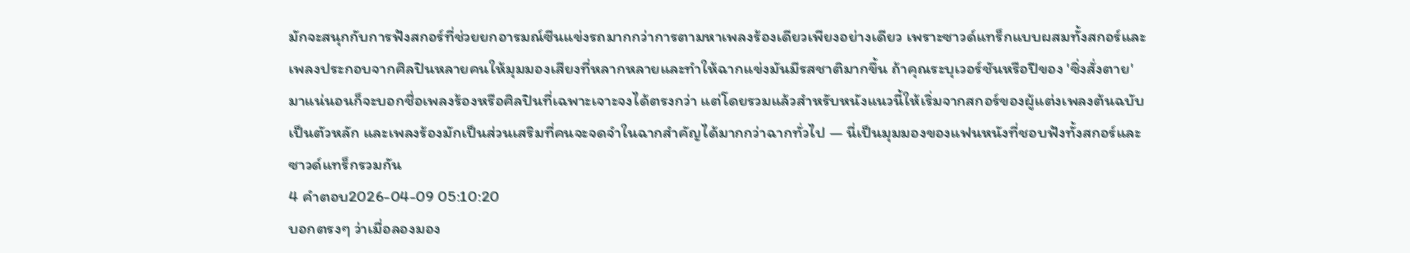มักจะสนุกกับการฟังสกอร์ที่ช่วยยกอารมณ์ซีนแข่งรถมากกว่าการตามหาเพลงร้องเดียวเพียงอย่างเดียว เพราะซาวด์แทร็กแบบผสมทั้งสกอร์และเพลงประกอบจากศิลปินหลายคนให้มุมมองเสียงที่หลากหลายและทำให้ฉากแข่งมันมีรสชาติมากขึ้น ถ้าคุณระบุเวอร์ชันหรือปีของ 'ซิ่งสั่งตาย' มาแน่นอนก็จะบอกชื่อเพลงร้องหรือศิลปินที่เฉพาะเจาะจงได้ตรงกว่า แต่โดยรวมแล้วสำหรับหนังแนวนี้ให้เริ่มจากสกอร์ของผู้แต่งเพลงต้นฉบับเป็นตัวหลัก และเพลงร้องมักเป็นส่วนเสริมที่คนจะจดจำในฉากสำคัญได้มากกว่าฉากทั่วไป — นี่เป็นมุมมองของแฟนหนังที่ชอบฟังทั้งสกอร์และซาวด์แทร็กรวมกัน
4 คำตอบ2026-04-09 05:10:20
บอกตรงๆ ว่าเมื่อลองมอง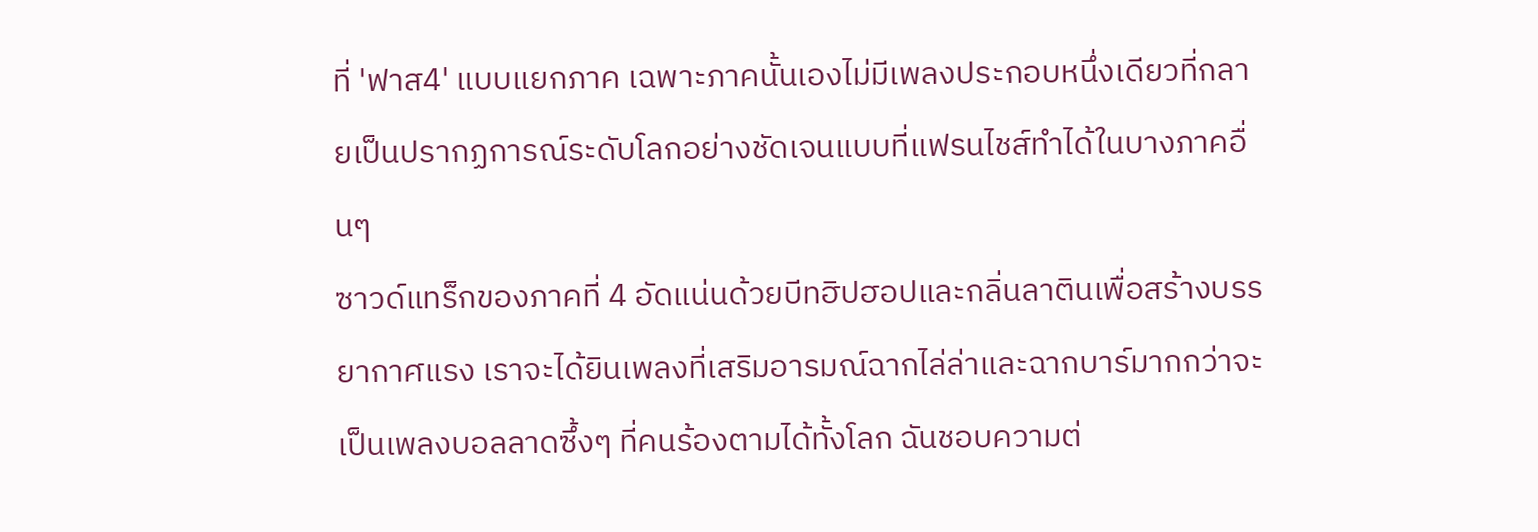ที่ 'ฟาส4' แบบแยกภาค เฉพาะภาคนั้นเองไม่มีเพลงประกอบหนึ่งเดียวที่กลายเป็นปรากฏการณ์ระดับโลกอย่างชัดเจนแบบที่แฟรนไชส์ทำได้ในบางภาคอื่นๆ
ซาวด์แทร็กของภาคที่ 4 อัดแน่นด้วยบีทฮิปฮอปและกลิ่นลาตินเพื่อสร้างบรรยากาศแรง เราจะได้ยินเพลงที่เสริมอารมณ์ฉากไล่ล่าและฉากบาร์มากกว่าจะเป็นเพลงบอลลาดซึ้งๆ ที่คนร้องตามได้ทั้งโลก ฉันชอบความต่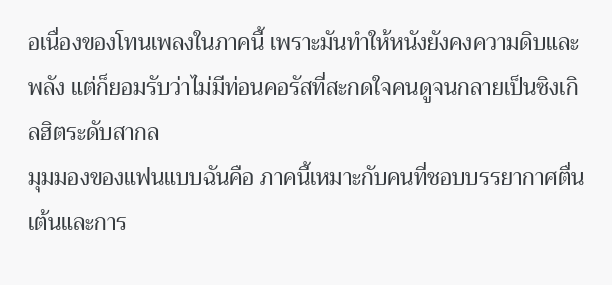อเนื่องของโทนเพลงในภาคนี้ เพราะมันทำให้หนังยังคงความดิบและพลัง แต่ก็ยอมรับว่าไม่มีท่อนคอรัสที่สะกดใจคนดูจนกลายเป็นซิงเกิลฮิตระดับสากล
มุมมองของแฟนแบบฉันคือ ภาคนี้เหมาะกับคนที่ชอบบรรยากาศตื่นเต้นและการ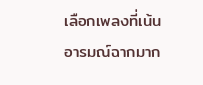เลือกเพลงที่เน้นอารมณ์ฉากมาก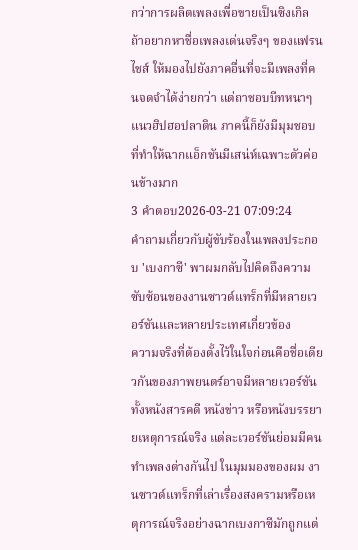กว่าการผลิตเพลงเพื่อขายเป็นซิงเกิล ถ้าอยากหาชื่อเพลงเด่นจริงๆ ของแฟรนไชส์ ให้มองไปยังภาคอื่นที่จะมีเพลงที่คนจดจำได้ง่ายกว่า แต่ถาชอบบีทหนาๆ แนวฮิปฮอปลาติน ภาคนี้ก็ยังมีมุมชอบที่ทำให้ฉากแอ็กชันมีเสน่ห์เฉพาะตัวค่อนข้างมาก
3 คำตอบ2026-03-21 07:09:24
คำถามเกี่ยวกับผู้ขับร้องในเพลงประกอบ 'เบงกาซี' พาผมกลับไปคิดถึงความซับซ้อนของงานซาวด์แทร็กที่มีหลายเวอร์ชันและหลายประเทศเกี่ยวข้อง
ความจริงที่ต้องตั้งไว้ในใจก่อนคือชื่อเดียวกันของภาพยนตร์อาจมีหลายเวอร์ชันทั้งหนังสารคดี หนังข่าว หรือหนังบรรยายเหตุการณ์จริง แต่ละเวอร์ชันย่อมมีคนทำเพลงต่างกันไป ในมุมมองของผม งานซาวด์แทร็กที่เล่าเรื่องสงครามหรือเหตุการณ์จริงอย่างฉากเบงกาซีมักถูกแต่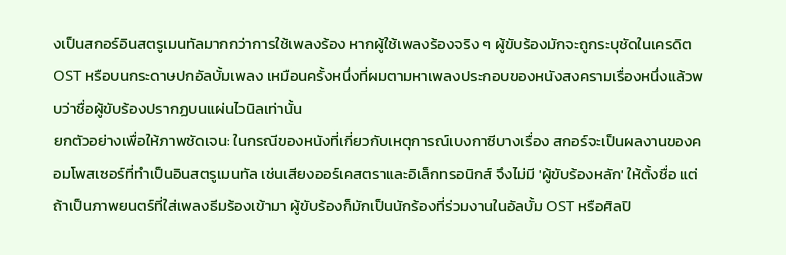งเป็นสกอร์อินสตรูเมนทัลมากกว่าการใช้เพลงร้อง หากผู้ใช้เพลงร้องจริง ๆ ผู้ขับร้องมักจะถูกระบุชัดในเครดิต OST หรือบนกระดาษปกอัลบั้มเพลง เหมือนครั้งหนึ่งที่ผมตามหาเพลงประกอบของหนังสงครามเรื่องหนึ่งแล้วพบว่าชื่อผู้ขับร้องปรากฏบนแผ่นไวนิลเท่านั้น
ยกตัวอย่างเพื่อให้ภาพชัดเจน: ในกรณีของหนังที่เกี่ยวกับเหตุการณ์เบงกาซีบางเรื่อง สกอร์จะเป็นผลงานของคอมโพสเซอร์ที่ทำเป็นอินสตรูเมนทัล เช่นเสียงออร์เคสตราและอิเล็กทรอนิกส์ จึงไม่มี 'ผู้ขับร้องหลัก' ให้ตั้งชื่อ แต่ถ้าเป็นภาพยนตร์ที่ใส่เพลงธีมร้องเข้ามา ผู้ขับร้องก็มักเป็นนักร้องที่ร่วมงานในอัลบั้ม OST หรือศิลปิ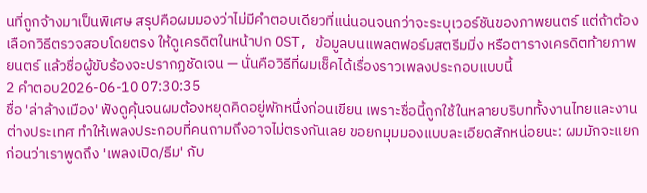นที่ถูกจ้างมาเป็นพิเศษ สรุปคือผมมองว่าไม่มีคำตอบเดียวที่แน่นอนจนกว่าจะระบุเวอร์ชันของภาพยนตร์ แต่ถ้าต้องเลือกวิธีตรวจสอบโดยตรง ให้ดูเครดิตในหน้าปก OST, ข้อมูลบนแพลตฟอร์มสตรีมมิ่ง หรือตารางเครดิตท้ายภาพยนตร์ แล้วชื่อผู้ขับร้องจะปรากฏชัดเจน — นั่นคือวิธีที่ผมเช็คได้เรื่องราวเพลงประกอบแบบนี้
2 คำตอบ2026-06-10 07:30:35
ชื่อ 'ล่าล้างเมือง' ฟังดูคุ้นจนผมต้องหยุดคิดอยู่พักหนึ่งก่อนเขียน เพราะชื่อนี้ถูกใช้ในหลายบริบททั้งงานไทยและงานต่างประเทศ ทำให้เพลงประกอบที่คนถามถึงอาจไม่ตรงกันเลย ขอยกมุมมองแบบละเอียดสักหน่อยนะ: ผมมักจะแยกก่อนว่าเราพูดถึง 'เพลงเปิด/ธีม' กับ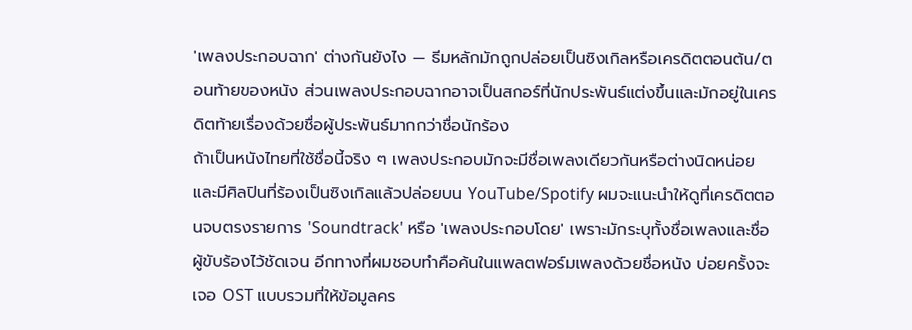'เพลงประกอบฉาก' ต่างกันยังไง — ธีมหลักมักถูกปล่อยเป็นซิงเกิลหรือเครดิตตอนต้น/ตอนท้ายของหนัง ส่วนเพลงประกอบฉากอาจเป็นสกอร์ที่นักประพันธ์แต่งขึ้นและมักอยู่ในเครดิตท้ายเรื่องด้วยชื่อผู้ประพันธ์มากกว่าชื่อนักร้อง
ถ้าเป็นหนังไทยที่ใช้ชื่อนี้จริง ๆ เพลงประกอบมักจะมีชื่อเพลงเดียวกันหรือต่างนิดหน่อย และมีศิลปินที่ร้องเป็นซิงเกิลแล้วปล่อยบน YouTube/Spotify ผมจะแนะนำให้ดูที่เครดิตตอนจบตรงรายการ 'Soundtrack' หรือ 'เพลงประกอบโดย' เพราะมักระบุทั้งชื่อเพลงและชื่อผู้ขับร้องไว้ชัดเจน อีกทางที่ผมชอบทำคือค้นในแพลตฟอร์มเพลงด้วยชื่อหนัง บ่อยครั้งจะเจอ OST แบบรวมที่ให้ข้อมูลคร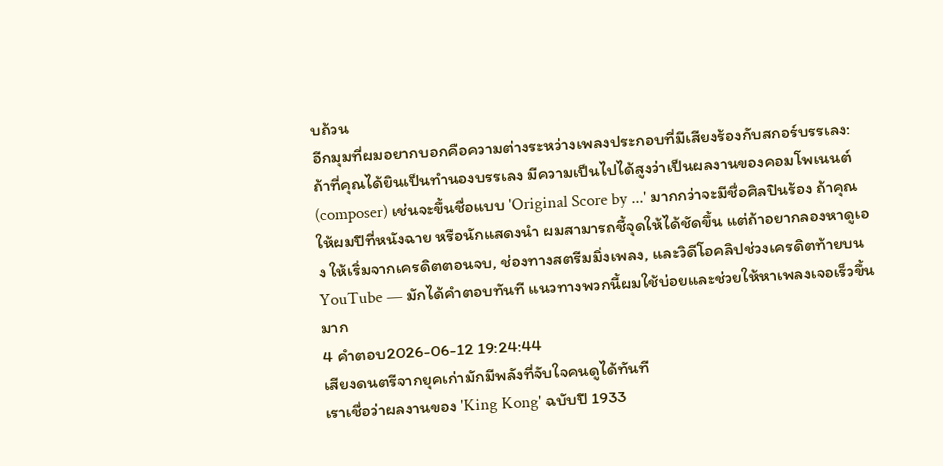บถ้วน
อีกมุมที่ผมอยากบอกคือความต่างระหว่างเพลงประกอบที่มีเสียงร้องกับสกอร์บรรเลง: ถ้าที่คุณได้ยินเป็นทำนองบรรเลง มีความเป็นไปได้สูงว่าเป็นผลงานของคอมโพเนนต์ (composer) เช่นจะขึ้นชื่อแบบ 'Original Score by ...' มากกว่าจะมีชื่อศิลปินร้อง ถ้าคุณให้ผมปีที่หนังฉาย หรือนักแสดงนำ ผมสามารถชี้จุดให้ได้ชัดขึ้น แต่ถ้าอยากลองหาดูเอง ให้เริ่มจากเครดิตตอนจบ, ช่องทางสตรีมมิ่งเพลง, และวิดีโอคลิปช่วงเครดิตท้ายบน YouTube — มักได้คำตอบทันที แนวทางพวกนี้ผมใช้บ่อยและช่วยให้หาเพลงเจอเร็วขึ้นมาก
4 คำตอบ2026-06-12 19:24:44
เสียงดนตรีจากยุคเก่ามักมีพลังที่จับใจคนดูได้ทันที
เราเชื่อว่าผลงานของ 'King Kong' ฉบับปี 1933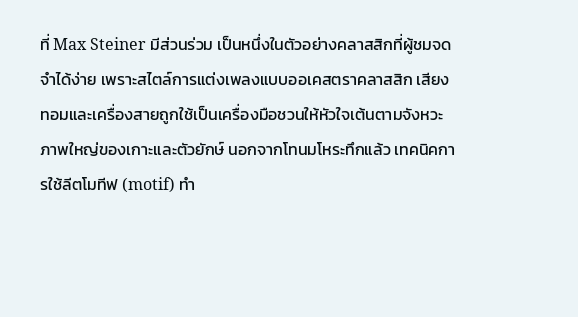ที่ Max Steiner มีส่วนร่วม เป็นหนึ่งในตัวอย่างคลาสสิกที่ผู้ชมจดจำได้ง่าย เพราะสไตล์การแต่งเพลงแบบออเคสตราคลาสสิก เสียงทอมและเครื่องสายถูกใช้เป็นเครื่องมือชวนให้หัวใจเต้นตามจังหวะภาพใหญ่ของเกาะและตัวยักษ์ นอกจากโทนมโหระทึกแล้ว เทคนิคการใช้ลีตโมทีฟ (motif) ทำ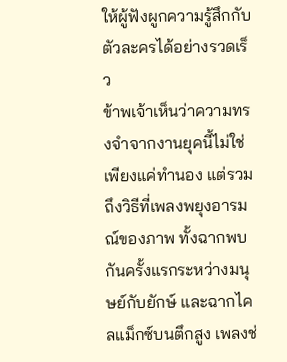ให้ผู้ฟังผูกความรู้สึกกับตัวละครได้อย่างรวดเร็ว
ข้าพเจ้าเห็นว่าความทรงจำจากงานยุคนี้ไม่ใช่เพียงแค่ทำนอง แต่รวมถึงวิธีที่เพลงพยุงอารมณ์ของภาพ ทั้งฉากพบกันครั้งแรกระหว่างมนุษย์กับยักษ์ และฉากไคลแม็กซ์บนตึกสูง เพลงช่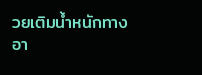วยเติมน้ำหนักทางอา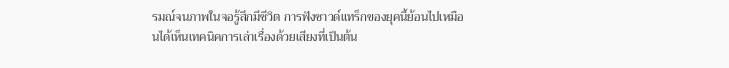รมณ์จนภาพในจอรู้สึกมีชีวิต การฟังซาวด์แทร็กของยุคนี้ย้อนไปเหมือนได้เห็นเทคนิคการเล่าเรื่องด้วยเสียงที่เป็นต้น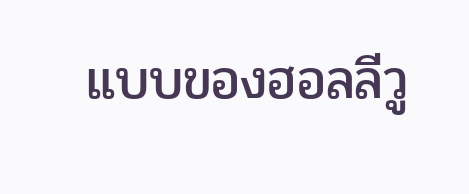แบบของฮอลลีวู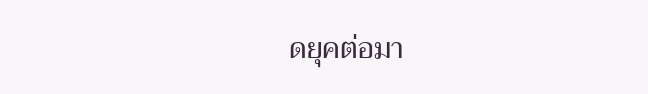ดยุคต่อมา